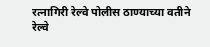रत्नागिरी रेल्वे पोलीस ठाण्याच्या वतीने रेल्वे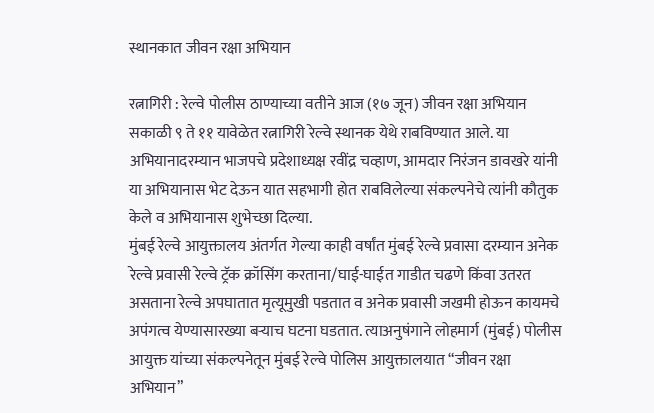स्थानकात जीवन रक्षा अभियान

रत्नागिरी : रेल्वे पोलीस ठाण्याच्या वतीने आज (१७ जून) जीवन रक्षा अभियान सकाळी ९ ते ११ यावेळेत रत्नागिरी रेल्वे स्थानक येथे राबविण्यात आले. या अभियानादरम्यान भाजपचे प्रदेशाध्यक्ष रवींद्र चव्हाण, आमदार निरंजन डावखरे यांनी या अभियानास भेट देऊन यात सहभागी होत राबविलेल्या संकल्पनेचे त्यांनी कौतुक केले व अभियानास शुभेच्छा दिल्या.
मुंबई रेल्वे आयुक्तालय अंतर्गत गेल्या काही वर्षांत मुंबई रेल्वे प्रवासा दरम्यान अनेक रेल्वे प्रवासी रेल्वे ट्रॅक क्रॉसिंग करताना/घाई-घाईत गाडीत चढणे किंवा उतरत असताना रेल्वे अपघातात मृत्यूमुखी पडतात व अनेक प्रवासी जखमी होऊन कायमचे अपंगत्व येण्यासारख्या बऱ्याच घटना घडतात. त्याअनुषंगाने लोहमार्ग (मुंबई) पोलीस आयुक्त यांच्या संकल्पनेतून मुंबई रेल्वे पोलिस आयुक्तालयात “जीवन रक्षा अभियान”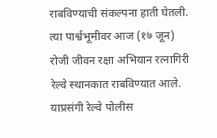राबविण्याची संकल्पना हाती घेतली. त्या पार्श्वभूमीवर आज (१७ जून) रोजी जीवन रक्षा अभियान रत्नागिरी रेल्वे स्थानकात राबविण्यात आले.
याप्रसंगी रेल्वे पोलीस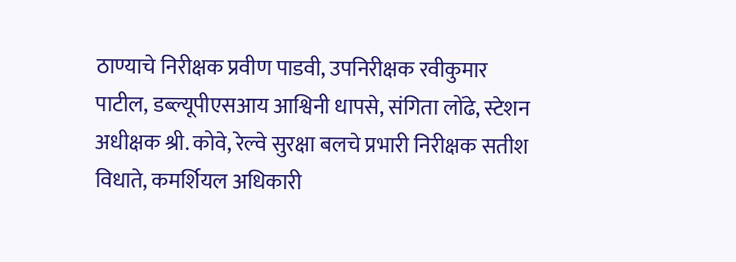ठाण्याचे निरीक्षक प्रवीण पाडवी, उपनिरीक्षक रवीकुमार पाटील, डब्ल्यूपीएसआय आश्विनी धापसे, संगिता लोंढे, स्टेशन अधीक्षक श्री. कोवे, रेल्वे सुरक्षा बलचे प्रभारी निरीक्षक सतीश विधाते, कमर्शियल अधिकारी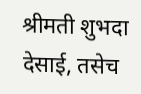श्रीमती शुभदा देसाई, तसेच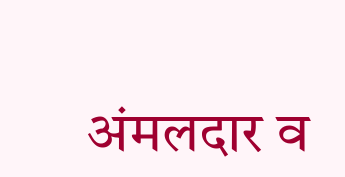अंमलदार व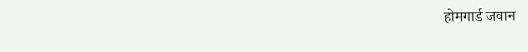होमगार्ड जवान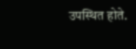उपस्थित होते.